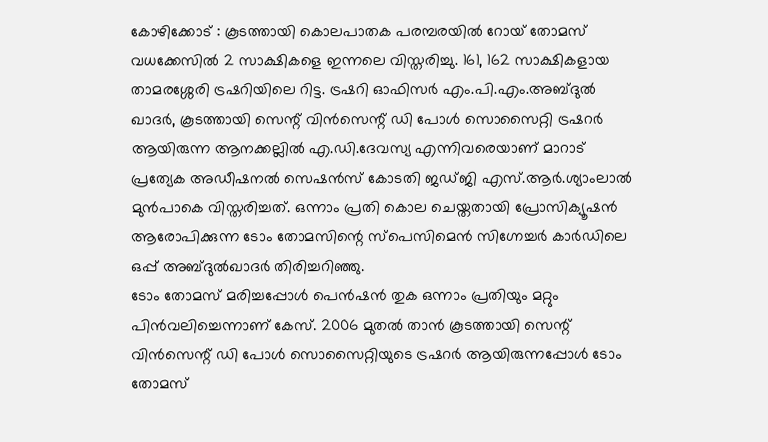കോഴിക്കോട് : കൂടത്തായി കൊലപാതക പരമ്പരയിൽ റോയ് തോമസ് വധക്കേസിൽ 2 സാക്ഷികളെ ഇന്നലെ വിസ്തരിച്ചു. 161, 162 സാക്ഷികളായ താമരശ്ശേരി ട്രഷറിയിലെ റിട്ട. ട്രഷറി ഓഫിസർ എം.പി.എം.അബ്ദുൽ ഖാദർ, കൂടത്തായി സെന്റ് വിൻസെന്റ് ഡി പോൾ സൊസൈറ്റി ട്രഷറർ ആയിരുന്ന ആനക്കല്ലിൽ എ.ഡി.ദേവസ്യ എന്നിവരെയാണ് മാറാട് പ്രത്യേക അഡീഷനൽ സെഷൻസ് കോടതി ജഡ്ജി എസ്.ആർ.ശ്യാംലാൽ മുൻപാകെ വിസ്തരിച്ചത്. ഒന്നാം പ്രതി കൊല ചെയ്തതായി പ്രോസിക്യൂഷൻ ആരോപിക്കുന്ന ടോം തോമസിന്റെ സ്പെസിമെൻ സിഗ്നേച്ചർ കാർഡിലെ ഒപ്പ് അബ്ദുൽഖാദർ തിരിച്ചറിഞ്ഞു.
ടോം തോമസ് മരിച്ചപ്പോൾ പെൻഷൻ തുക ഒന്നാം പ്രതിയും മറ്റും പിൻവലിച്ചെന്നാണ് കേസ്. 2006 മുതൽ താൻ കൂടത്തായി സെന്റ് വിൻസെന്റ് ഡി പോൾ സൊസൈറ്റിയുടെ ട്രഷറർ ആയിരുന്നപ്പോൾ ടോം തോമസ്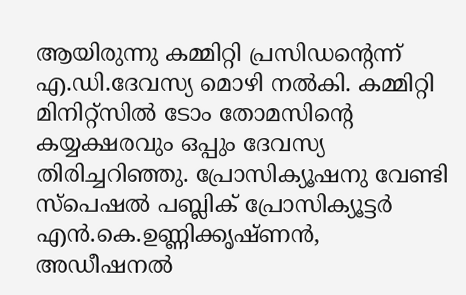ആയിരുന്നു കമ്മിറ്റി പ്രസിഡന്റെന്ന് എ.ഡി.ദേവസ്യ മൊഴി നൽകി. കമ്മിറ്റി മിനിറ്റ്സിൽ ടോം തോമസിന്റെ കയ്യക്ഷരവും ഒപ്പും ദേവസ്യ തിരിച്ചറിഞ്ഞു. പ്രോസിക്യൂഷനു വേണ്ടി സ്പെഷൽ പബ്ലിക് പ്രോസിക്യൂട്ടർ എൻ.കെ.ഉണ്ണിക്കൃഷ്ണൻ, അഡീഷനൽ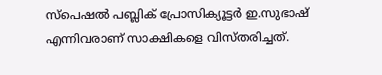സ്പെഷൽ പബ്ലിക് പ്രോസിക്യൂട്ടർ ഇ.സുഭാഷ് എന്നിവരാണ് സാക്ഷികളെ വിസ്തരിച്ചത്.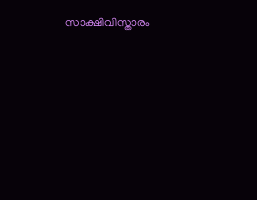സാക്ഷിവിസ്താരം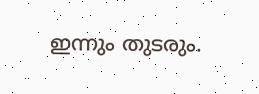ഇന്നും തുടരും.